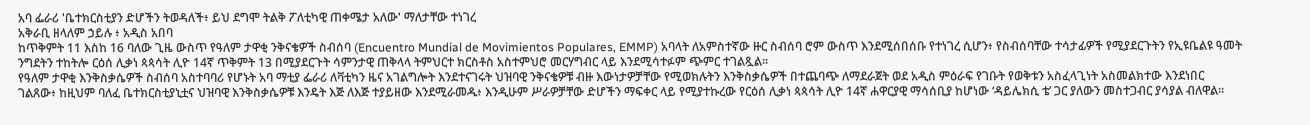አባ ፌራሪ 'ቤተክርስቲያን ድሆችን ትወዳለች፥ ይህ ደግሞ ትልቅ ፖለቲካዊ ጠቀሜታ አለው' ማለታቸው ተነገረ
አቅራቢ ዘላለም ኃይሉ ፥ አዲስ አበባ
ከጥቅምት 11 እስከ 16 ባለው ጊዜ ውስጥ የዓለም ታዋቂ ንቅናቄዎች ስብሰባ (Encuentro Mundial de Movimientos Populares, EMMP) አባላት ለአምስተኛው ዙር ስብሰባ ሮም ውስጥ እንደሚሰበሰቡ የተነገረ ሲሆን፥ የስብሰባቸው ተሳታፊዎች የሚያደርጉትን የኢዩቤልዩ ዓመት ንግደትን ተከትሎ ርዕሰ ሊቃነ ጳጳሳት ሊዮ 14ኛ ጥቅምት 13 በሚያደርጉት ሳምንታዊ ጠቅላላ ትምህርተ ክርስቶስ አስተምህሮ መርሃግብር ላይ እንደሚሳተፉም ጭምር ተገልጿል።
የዓለም ታዋቂ እንቅስቃሴዎች ስብሰባ አስተባባሪ የሆኑት አባ ማቲያ ፌራሪ ለቫቲካን ዜና አገልግሎት እንደተናገሩት ህዝባዊ ንቅናቄዎቹ ብዙ እውነታዎቻቸው የሚወክሉትን እንቅስቃሴዎች በተጨባጭ ለማደራጀት ወደ አዲስ ምዕራፍ የገቡት የወቅቱን አስፈላጊነት አስመልክተው እንደነበር ገልጸው፥ ከዚህም ባለፈ ቤተክርስቲያኒቷና ህዝባዊ እንቅስቃሴዎቹ እንዴት እጅ ለእጅ ተያይዘው እንደሚራመዱ፥ እንዲሁም ሥራዎቻቸው ድሆችን ማፍቀር ላይ የሚያተኩረው የርዕሰ ሊቃነ ጳጳሳት ሊዮ 14ኛ ሐዋርያዊ ማሳሰቢያ ከሆነው ‘ዳይሌክሲ ቴ’ ጋር ያለውን መስተጋብር ያሳያል ብለዋል።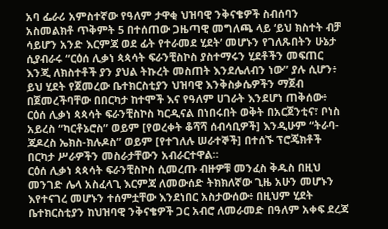አባ ፌራሪ አምስተኛው የዓለም ታዋቂ ህዝባዊ ንቅናቄዎች ስብሰባን አስመልክቶ ጥቅምት 5 በተሰጠው ጋዜጣዊ መግለጫ ላይ ‘ይህ ክስተት ብቻ ሳይሆን አንድ እርምጃ ወደ ፊት የተራመደ ሂደት’ መሆኑን የገለጹበትን ሁኔታ ሲያብራሩ “ርዕሰ ሊቃነ ጳጳሳት ፍራንቺስኮስ ያስተማሩን ሂደቶችን መፍጠር እንጂ ለክስተቶች ያን ያህል ትኩረት መስጠት እንደሌለብን ነው” ያሉ ሲሆን፥ ይህ ሂደት የጀመረው ቤተክርስቲያን ህዝባዊ እንቅስቃሴዎችን ማጀብ በጀመረችባቸው በበርካታ ከተሞች እና የዓለም ሀገራት እንደሆነ ጠቅሰው፥ ርዕሰ ሊቃነ ጳጳሳት ፍራንቺስኮስ ካርዲናል በነበሩበት ወቅት በአርጀንቲና፣ ቦነስ አይረስ “ካርቶኔሮስ” ወይም [የወረቀት ቆሻሻ ሰብሳቢዎች] እንዲሁም “ትራባ-ጃዶረስ ኤክስ-ክሉዶስ” ወይም [የተገለሉ ሠራተኞች] በተሰኙ ፕሮጄክቶች በርካታ ሥራዎችን መስራታቸውን አብራርተዋል።
ርዕሰ ሊቃነ ጳጳሳት ፍራንቺስኮስ ሲመረጡ ብዙዎቹ መንፈስ ቅዱስ በዚህ መንገድ ሌላ አስፈላጊ እርምጃ ለመውሰድ ትክክለኛው ጊዜ አሁን መሆኑን እየተናገረ መሆኑን ተሰምቷቸው እንደነበር አስታውሰው፥ በዚህም ሂደት ቤተክርስቲያን ከህዝባዊ ንቅናቄዎች ጋር አብሮ ለመራመድ በዓለም አቀፍ ደረጃ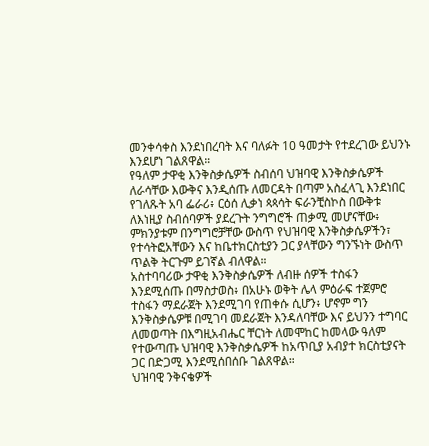መንቀሳቀስ እንደነበረባት እና ባለፉት 10 ዓመታት የተደረገው ይህንኑ እንደሆነ ገልጸዋል።
የዓለም ታዋቂ እንቅስቃሴዎች ስብሰባ ህዝባዊ እንቅስቃሴዎች ለራሳቸው እውቅና እንዲሰጡ ለመርዳት በጣም አስፈላጊ እንደነበር የገለጹት አባ ፌራሪ፥ ርዕሰ ሊቃነ ጳጳሳት ፍራንቺስኮስ በውቅቱ ለእነዚያ ስብሰባዎች ያደረጉት ንግግሮች ጠቃሚ መሆናቸው፥ ምክንያቱም በንግግሮቻቸው ውስጥ የህዝባዊ እንቅስቃሴዎችን፣ የተሳትፎአቸውን እና ከቤተክርስቲያን ጋር ያላቸውን ግንኙነት ውስጥ ጥልቅ ትርጉም ይገኛል ብለዋል።
አስተባባሪው ታዋቂ እንቅስቃሴዎች ለብዙ ሰዎች ተስፋን እንደሚሰጡ በማስታወስ፥ በአሁኑ ወቅት ሌላ ምዕራፍ ተጀምሮ ተስፋን ማደራጀት እንደሚገባ የጠቀሱ ሲሆን፥ ሆኖም ግን እንቅስቃሴዎቹ በሚገባ መደራጀት እንዳለባቸው እና ይህንን ተግባር ለመወጣት በእግዚአብሔር ቸርነት ለመሞከር ከመላው ዓለም የተውጣጡ ህዝባዊ እንቅስቃሴዎች ከአጥቢያ አብያተ ክርስቲያናት ጋር በድጋሚ እንደሚሰበሰቡ ገልጸዋል።
ህዝባዊ ንቅናቄዎች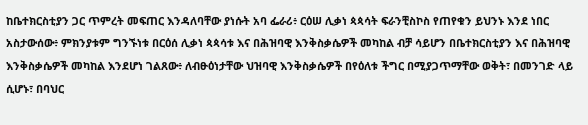ከቤተክርስቲያን ጋር ጥምረት መፍጠር እንዳለባቸው ያነሱት አባ ፌራሪ፥ ርዕሠ ሊቃነ ጳጳሳት ፍራንቺስኮስ የጠየቁን ይህንኑ እንደ ነበር አስታውሰው፥ ምክንያቱም ግንኙነቱ በርዕሰ ሊቃነ ጳጳሳቱ እና በሕዝባዊ እንቅስቃሴዎች መካከል ብቻ ሳይሆን በቤተክርስቲያን እና በሕዝባዊ እንቅስቃሴዎች መካከል እንደሆነ ገልጸው፥ ለብፁዕነታቸው ህዝባዊ እንቅስቃሴዎች በየዕለቱ ችግር በሚያጋጥማቸው ወቅት፣ በመንገድ ላይ ሲሆኑ፣ በባህር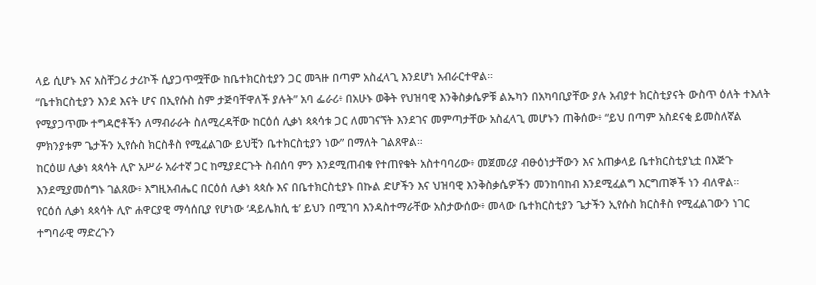ላይ ሲሆኑ እና አስቸጋሪ ታሪኮች ሲያጋጥሟቸው ከቤተክርስቲያን ጋር መጓዙ በጣም አስፈላጊ እንደሆነ አብራርተዋል።
“ቤተክርስቲያን እንደ እናት ሆና በኢየሱስ ስም ታጅባቸዋለች ያሉት” አባ ፌራሪ፥ በአሁኑ ወቅት የህዝባዊ እንቅስቃሴዎቹ ልኡካን በአካባቢያቸው ያሉ አብያተ ክርስቲያናት ውስጥ ዕለት ተእለት የሚያጋጥሙ ተግዳሮቶችን ለማብራራት ስለሚረዳቸው ከርዕሰ ሊቃነ ጳጳሳቱ ጋር ለመገናኘት እንደገና መምጣታቸው አስፈላጊ መሆኑን ጠቅሰው፥ “ይህ በጣም አስደናቂ ይመስለኛል ምክንያቱም ጌታችን ኢየሱስ ክርስቶስ የሚፈልገው ይህቺን ቤተክርስቲያን ነው” በማለት ገልጸዋል።
ከርዕሠ ሊቃነ ጳጳሳት ሊዮ አሥራ አራተኛ ጋር ከሚያደርጉት ስብሰባ ምን እንደሚጠብቁ የተጠየቁት አስተባባሪው፥ መጀመሪያ ብፁዕነታቸውን እና አጠቃላይ ቤተክርስቲያኒቷ በእጅጉ እንደሚያመሰግኑ ገልጸው፥ እግዚአብሔር በርዕሰ ሊቃነ ጳጳሱ እና በቤተክርስቲያኑ በኩል ድሆችን እና ህዝባዊ እንቅስቃሴዎችን መንከባከብ እንደሚፈልግ እርግጠኞች ነን ብለዋል።
የርዕሰ ሊቃነ ጳጳሳት ሊዮ ሐዋርያዊ ማሳሰቢያ የሆነው ‘ዳይሌክሲ ቴ’ ይህን በሚገባ እንዳስተማራቸው አስታውሰው፥ መላው ቤተክርስቲያን ጌታችን ኢየሱስ ክርስቶስ የሚፈልገውን ነገር ተግባራዊ ማድረጉን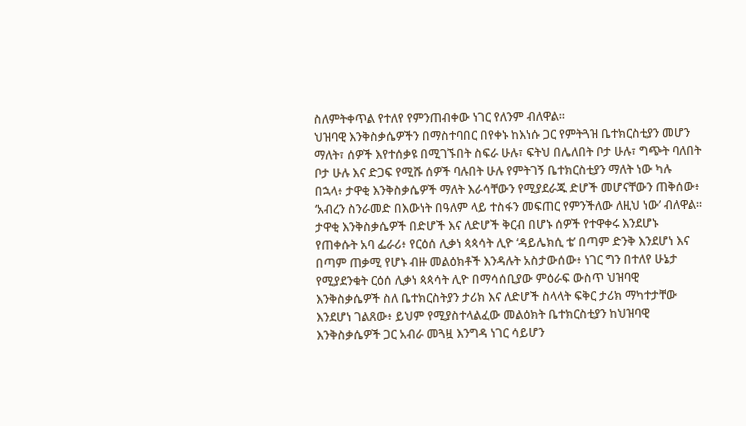ስለምትቀጥል የተለየ የምንጠብቀው ነገር የለንም ብለዋል።
ህዝባዊ እንቅስቃሴዎችን በማስተባበር በየቀኑ ከእነሱ ጋር የምትጓዝ ቤተክርስቲያን መሆን ማለት፣ ሰዎች እየተሰቃዩ በሚገኙበት ስፍራ ሁሉ፣ ፍትህ በሌለበት ቦታ ሁሉ፣ ግጭት ባለበት ቦታ ሁሉ እና ድጋፍ የሚሹ ሰዎች ባሉበት ሁሉ የምትገኝ ቤተክርስቲያን ማለት ነው ካሉ በኋላ፥ ታዋቂ እንቅስቃሴዎች ማለት እራሳቸውን የሚያደራጁ ድሆች መሆናቸውን ጠቅሰው፥ ‘አብረን ስንራመድ በእውነት በዓለም ላይ ተስፋን መፍጠር የምንችለው ለዚህ ነው’ ብለዋል።
ታዋቂ እንቅስቃሴዎች በድሆች እና ለድሆች ቅርብ በሆኑ ሰዎች የተዋቀሩ እንደሆኑ የጠቀሱት አባ ፌራሪ፥ የርዕሰ ሊቃነ ጳጳሳት ሊዮ ‘ዳይሌክሲ ቴ’ በጣም ድንቅ እንደሆነ እና በጣም ጠቃሚ የሆኑ ብዙ መልዕክቶች እንዳሉት አስታውሰው፥ ነገር ግን በተለየ ሁኔታ የሚያደንቁት ርዕሰ ሊቃነ ጳጳሳት ሊዮ በማሳሰቢያው ምዕራፍ ውስጥ ህዝባዊ እንቅስቃሴዎች ስለ ቤተክርስትያን ታሪክ እና ለድሆች ስላላት ፍቅር ታሪክ ማካተታቸው እንደሆነ ገልጸው፥ ይህም የሚያስተላልፈው መልዕክት ቤተክርስቲያን ከህዝባዊ እንቅስቃሴዎች ጋር አብራ መጓዟ እንግዳ ነገር ሳይሆን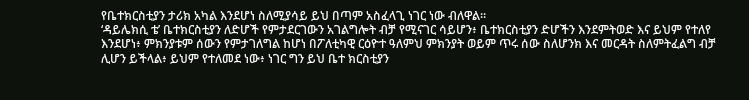የቤተክርስቲያን ታሪክ አካል እንደሆነ ስለሚያሳይ ይህ በጣም አስፈላጊ ነገር ነው ብለዋል።
‘ዳይሌክሲ ቴ’ ቤተክርስቲያን ለድሆች የምታደርገውን አገልግሎት ብቻ የሚናገር ሳይሆን፥ ቤተክርስቲያን ድሆችን እንደምትወድ እና ይህም የተለየ እንደሆነ፥ ምክንያቱም ሰውን የምታገለግል ከሆነ በፖለቲካዊ ርዕዮተ ዓለምህ ምክንያት ወይም ጥሩ ሰው ስለሆንክ እና መርዳት ስለምትፈልግ ብቻ ሊሆን ይችላል፥ ይህም የተለመደ ነው፥ ነገር ግን ይህ ቤተ ክርስቲያን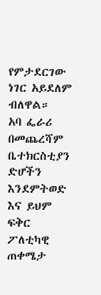የምታደርገው ነገር አይደለም ብለዋል።
አባ ፌራሪ በመጨረሻም ቤተክርስቲያን ድሆችን እንደምትወድ እና ይህም ፍቅር ፖለቲካዊ ጠቀሜታ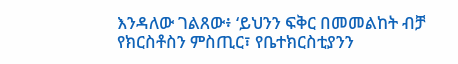እንዳለው ገልጸው፥ ‘ይህንን ፍቅር በመመልከት ብቻ የክርስቶስን ምስጢር፣ የቤተክርስቲያንን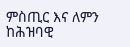ምስጢር እና ለምን ከሕዝባዊ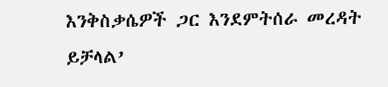እንቅስቃሴዎች ጋር እንደምትሰራ መረዳት ይቻላል’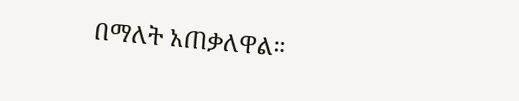በማለት አጠቃለዋል።